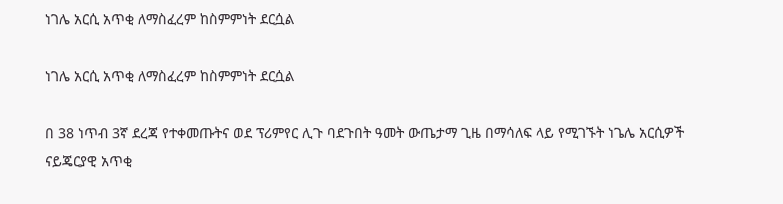ነገሌ አርሲ አጥቂ ለማስፈረም ከስምምነት ደርሷል

ነገሌ አርሲ አጥቂ ለማስፈረም ከስምምነት ደርሷል

በ 38 ነጥብ 3ኛ ደረጃ የተቀመጡትና ወደ ፕሪምየር ሊጉ ባደጉበት ዓመት ውጤታማ ጊዜ በማሳለፍ ላይ የሚገኙት ነጌሌ አርሲዎች ናይጄርያዊ አጥቂ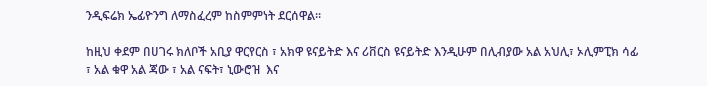ንዲፍሬክ ኤፊዮንግ ለማስፈረም ከስምምነት ደርሰዋል።

ከዚህ ቀደም በሀገሩ ክለቦች አቢያ ዋርየርስ ፣ አክዋ ዩናይትድ እና ሪቨርስ ዩናይትድ እንዲሁም በሊብያው አል አህሊ፣ ኦሊምፒክ ሳፊ ፣ አል ቁዋ አል ጃው ፣ አል ናፍት፣ ኒውሮዝ  እና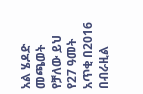አል ሄዶድ መጫወት የቻለው ይህ የ27 ዓመት አጥቂ በ2016 በብራዚል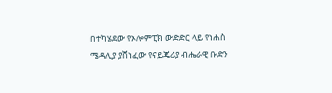በተካሄደው የኦሎምፒክ ውድድር ላይ የነሐስ ሜዳሊያ ያሸነፈው የናይጄሪያ ብሔራዊ ቡድን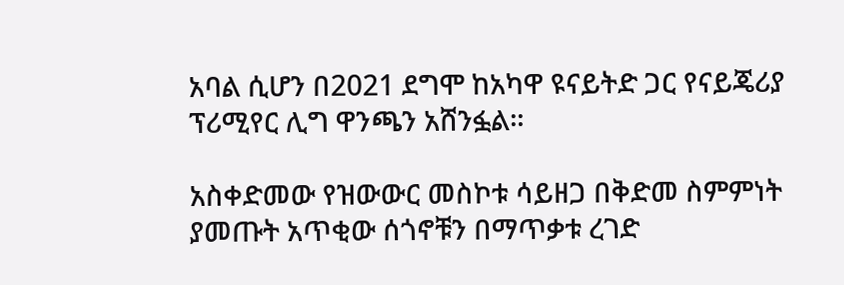አባል ሲሆን በ2021 ደግሞ ከአካዋ ዩናይትድ ጋር የናይጄሪያ ፕሪሚየር ሊግ ዋንጫን አሸንፏል።

አስቀድመው የዝውውር መስኮቱ ሳይዘጋ በቅድመ ስምምነት ያመጡት አጥቂው ሰጎኖቹን በማጥቃቱ ረገድ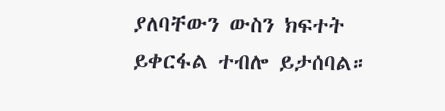ያለባቸውን ውስን ክፍተት ይቀርፋል ተብሎ ይታሰባል።